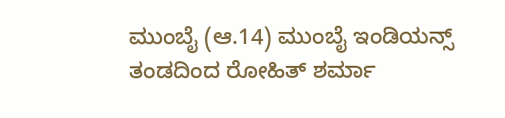ಮುಂಬೈ (ಆ.14) ಮುಂಬೈ ಇಂಡಿಯನ್ಸ್ ತಂಡದಿಂದ ರೋಹಿತ್ ಶರ್ಮಾ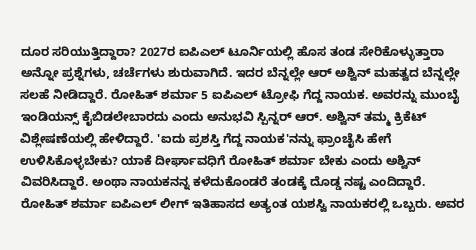ದೂರ ಸರಿಯುತ್ತಿದ್ದಾರಾ? 2027ರ ಐಪಿಎಲ್ ಟೂರ್ನಿಯಲ್ಲಿ ಹೊಸ ತಂಡ ಸೇರಿಕೊಳ್ಳುತ್ತಾರಾ ಅನ್ನೋ ಪ್ರಶ್ನೆಗಳು, ಚರ್ಚೆಗಳು ಶುರುವಾಗಿದೆ. ಇದರ ಬೆನ್ನಲ್ಲೇ ಆರ್ ಅಶ್ವಿನ್ ಮಹತ್ವದ ಬೆನ್ನಲ್ಲೇ ಸಲಹೆ ನೀಡಿದ್ದಾರೆ. ರೋಹಿತ್ ಶರ್ಮಾ 5 ಐಪಿಎಲ್ ಟ್ರೋಫಿ ಗೆದ್ದ ನಾಯಕ. ಅವರನ್ನು ಮುಂಬೈ ಇಂಡಿಯನ್ಸ್ ಕೈಬಿಡಲೇಬಾರದು ಎಂದು ಅನುಭವಿ ಸ್ಪಿನ್ನರ್ ಆರ್. ಅಶ್ವಿನ್ ತಮ್ಮ ಕ್ರಿಕೆಟ್ ವಿಶ್ಲೇಷಣೆಯಲ್ಲಿ ಹೇಳಿದ್ದಾರೆ. 'ಐದು ಪ್ರಶಸ್ತಿ ಗೆದ್ದ ನಾಯಕ'ನನ್ನು ಫ್ರಾಂಚೈಸಿ ಹೇಗೆ ಉಳಿಸಿಕೊಳ್ಳಬೇಕು? ಯಾಕೆ ದೀರ್ಘಾವಧಿಗೆ ರೋಹಿತ್ ಶರ್ಮಾ ಬೇಕು ಎಂದು ಅಶ್ವಿನ್ ವಿವರಿಸಿದ್ದಾರೆ. ಅಂಥಾ ನಾಯಕನನ್ನ ಕಳೆದುಕೊಂಡರೆ ತಂಡಕ್ಕೆ ದೊಡ್ಡ ನಷ್ಟ ಎಂದಿದ್ದಾರೆ.
ರೋಹಿತ್ ಶರ್ಮಾ ಐಪಿಎಲ್ ಲೀಗ್ ಇತಿಹಾಸದ ಅತ್ಯಂತ ಯಶಸ್ವಿ ನಾಯಕರಲ್ಲಿ ಒಬ್ಬರು. ಅವರ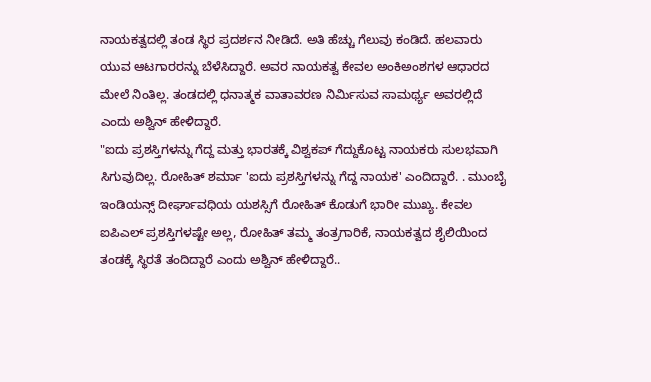ನಾಯಕತ್ವದಲ್ಲಿ ತಂಡ ಸ್ಥಿರ ಪ್ರದರ್ಶನ ನೀಡಿದೆ. ಅತಿ ಹೆಚ್ಚು ಗೆಲುವು ಕಂಡಿದೆ. ಹಲವಾರು ಯುವ ಆಟಗಾರರನ್ನು ಬೆಳೆಸಿದ್ದಾರೆ. ಅವರ ನಾಯಕತ್ವ ಕೇವಲ ಅಂಕಿಅಂಶಗಳ ಆಧಾರದ ಮೇಲೆ ನಿಂತಿಲ್ಲ. ತಂಡದಲ್ಲಿ ಧನಾತ್ಮಕ ವಾತಾವರಣ ನಿರ್ಮಿಸುವ ಸಾಮರ್ಥ್ಯ ಅವರಲ್ಲಿದೆ ಎಂದು ಅಶ್ವಿನ್ ಹೇಳಿದ್ದಾರೆ.
"ಐದು ಪ್ರಶಸ್ತಿಗಳನ್ನು ಗೆದ್ದ ಮತ್ತು ಭಾರತಕ್ಕೆ ವಿಶ್ವಕಪ್ ಗೆದ್ದುಕೊಟ್ಟ ನಾಯಕರು ಸುಲಭವಾಗಿ ಸಿಗುವುದಿಲ್ಲ. ರೋಹಿತ್ ಶರ್ಮಾ 'ಐದು ಪ್ರಶಸ್ತಿಗಳನ್ನು ಗೆದ್ದ ನಾಯಕ' ಎಂದಿದ್ದಾರೆ. . ಮುಂಬೈ ಇಂಡಿಯನ್ಸ್ ದೀರ್ಘಾವಧಿಯ ಯಶಸ್ಸಿಗೆ ರೋಹಿತ್ ಕೊಡುಗೆ ಭಾರೀ ಮುಖ್ಯ. ಕೇವಲ ಐಪಿಎಲ್ ಪ್ರಶಸ್ತಿಗಳಷ್ಟೇ ಅಲ್ಲ, ರೋಹಿತ್ ತಮ್ಮ ತಂತ್ರಗಾರಿಕೆ, ನಾಯಕತ್ವದ ಶೈಲಿಯಿಂದ ತಂಡಕ್ಕೆ ಸ್ಥಿರತೆ ತಂದಿದ್ದಾರೆ ಎಂದು ಅಶ್ವಿನ್ ಹೇಳಿದ್ದಾರೆ..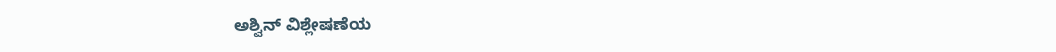ಅಶ್ವಿನ್ ವಿಶ್ಲೇಷಣೆಯ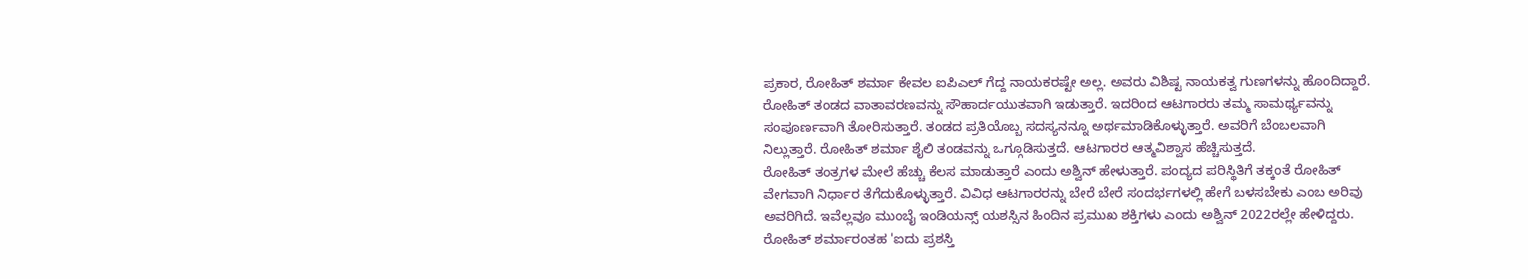ಪ್ರಕಾರ, ರೋಹಿತ್ ಶರ್ಮಾ ಕೇವಲ ಐಪಿಎಲ್ ಗೆದ್ದ ನಾಯಕರಷ್ಟೇ ಅಲ್ಲ. ಅವರು ವಿಶಿಷ್ಟ ನಾಯಕತ್ವ ಗುಣಗಳನ್ನು ಹೊಂದಿದ್ದಾರೆ. ರೋಹಿತ್ ತಂಡದ ವಾತಾವರಣವನ್ನು ಸೌಹಾರ್ದಯುತವಾಗಿ ಇಡುತ್ತಾರೆ. ಇದರಿಂದ ಆಟಗಾರರು ತಮ್ಮ ಸಾಮರ್ಥ್ಯವನ್ನು ಸಂಪೂರ್ಣವಾಗಿ ತೋರಿಸುತ್ತಾರೆ. ತಂಡದ ಪ್ರತಿಯೊಬ್ಬ ಸದಸ್ಯನನ್ನೂ ಅರ್ಥಮಾಡಿಕೊಳ್ಳುತ್ತಾರೆ. ಅವರಿಗೆ ಬೆಂಬಲವಾಗಿ ನಿಲ್ಲುತ್ತಾರೆ. ರೋಹಿತ್ ಶರ್ಮಾ ಶೈಲಿ ತಂಡವನ್ನು ಒಗ್ಗೂಡಿಸುತ್ತದೆ. ಆಟಗಾರರ ಆತ್ಮವಿಶ್ವಾಸ ಹೆಚ್ಚಿಸುತ್ತದೆ.
ರೋಹಿತ್ ತಂತ್ರಗಳ ಮೇಲೆ ಹೆಚ್ಚು ಕೆಲಸ ಮಾಡುತ್ತಾರೆ ಎಂದು ಅಶ್ವಿನ್ ಹೇಳುತ್ತಾರೆ. ಪಂದ್ಯದ ಪರಿಸ್ಥಿತಿಗೆ ತಕ್ಕಂತೆ ರೋಹಿತ್ ವೇಗವಾಗಿ ನಿರ್ಧಾರ ತೆಗೆದುಕೊಳ್ಳುತ್ತಾರೆ. ವಿವಿಧ ಆಟಗಾರರನ್ನು ಬೇರೆ ಬೇರೆ ಸಂದರ್ಭಗಳಲ್ಲಿ ಹೇಗೆ ಬಳಸಬೇಕು ಎಂಬ ಅರಿವು ಅವರಿಗಿದೆ. ಇವೆಲ್ಲವೂ ಮುಂಬೈ ಇಂಡಿಯನ್ಸ್ ಯಶಸ್ಸಿನ ಹಿಂದಿನ ಪ್ರಮುಖ ಶಕ್ತಿಗಳು ಎಂದು ಅಶ್ವಿನ್ 2022ರಲ್ಲೇ ಹೇಳಿದ್ದರು.
ರೋಹಿತ್ ಶರ್ಮಾರಂತಹ 'ಐದು ಪ್ರಶಸ್ತಿ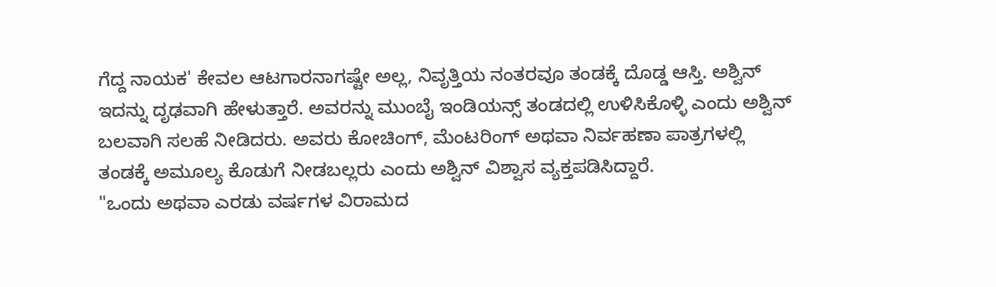ಗೆದ್ದ ನಾಯಕ' ಕೇವಲ ಆಟಗಾರನಾಗಷ್ಟೇ ಅಲ್ಲ, ನಿವೃತ್ತಿಯ ನಂತರವೂ ತಂಡಕ್ಕೆ ದೊಡ್ಡ ಆಸ್ತಿ. ಅಶ್ವಿನ್ ಇದನ್ನು ದೃಢವಾಗಿ ಹೇಳುತ್ತಾರೆ. ಅವರನ್ನು ಮುಂಬೈ ಇಂಡಿಯನ್ಸ್ ತಂಡದಲ್ಲಿ ಉಳಿಸಿಕೊಳ್ಳಿ ಎಂದು ಅಶ್ವಿನ್ ಬಲವಾಗಿ ಸಲಹೆ ನೀಡಿದರು. ಅವರು ಕೋಚಿಂಗ್, ಮೆಂಟರಿಂಗ್ ಅಥವಾ ನಿರ್ವಹಣಾ ಪಾತ್ರಗಳಲ್ಲಿ ತಂಡಕ್ಕೆ ಅಮೂಲ್ಯ ಕೊಡುಗೆ ನೀಡಬಲ್ಲರು ಎಂದು ಅಶ್ವಿನ್ ವಿಶ್ವಾಸ ವ್ಯಕ್ತಪಡಿಸಿದ್ದಾರೆ.
"ಒಂದು ಅಥವಾ ಎರಡು ವರ್ಷಗಳ ವಿರಾಮದ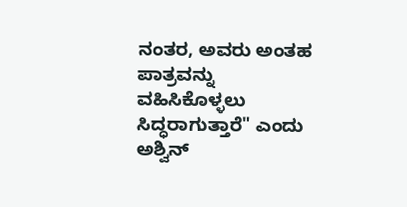ನಂತರ, ಅವರು ಅಂತಹ ಪಾತ್ರವನ್ನು ವಹಿಸಿಕೊಳ್ಳಲು ಸಿದ್ಧರಾಗುತ್ತಾರೆ" ಎಂದು ಅಶ್ವಿನ್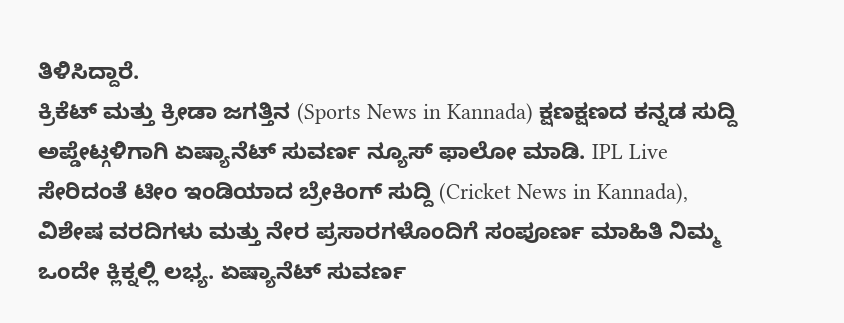ತಿಳಿಸಿದ್ದಾರೆ.
ಕ್ರಿಕೆಟ್ ಮತ್ತು ಕ್ರೀಡಾ ಜಗತ್ತಿನ (Sports News in Kannada) ಕ್ಷಣಕ್ಷಣದ ಕನ್ನಡ ಸುದ್ದಿ ಅಪ್ಡೇಟ್ಗಳಿಗಾಗಿ ಏಷ್ಯಾನೆಟ್ ಸುವರ್ಣ ನ್ಯೂಸ್ ಫಾಲೋ ಮಾಡಿ. IPL Live ಸೇರಿದಂತೆ ಟೀಂ ಇಂಡಿಯಾದ ಬ್ರೇಕಿಂಗ್ ಸುದ್ದಿ (Cricket News in Kannada), ವಿಶೇಷ ವರದಿಗಳು ಮತ್ತು ನೇರ ಪ್ರಸಾರಗಳೊಂದಿಗೆ ಸಂಪೂರ್ಣ ಮಾಹಿತಿ ನಿಮ್ಮ ಒಂದೇ ಕ್ಲಿಕ್ನಲ್ಲಿ ಲಭ್ಯ. ಏಷ್ಯಾನೆಟ್ ಸುವರ್ಣ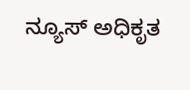ನ್ಯೂಸ್ ಅಧಿಕೃತ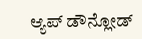ಆ್ಯಪ್ ಡೌನ್ಲೋಡ್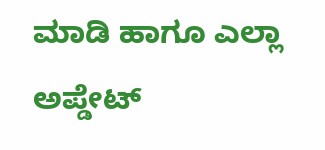ಮಾಡಿ ಹಾಗೂ ಎಲ್ಲಾ ಅಪ್ಡೇಟ್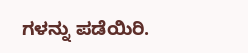ಗಳನ್ನು ಪಡೆಯಿರಿ.